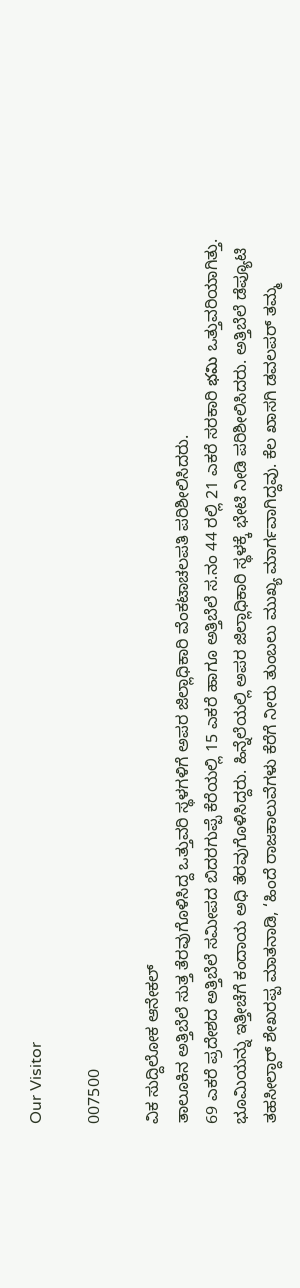Our Visitor

007500

ವಿಕ ಸುದ್ದಿಲೋಕ ಆನೇಕಲ್
ತಾಲೂಕಿನ ಅತ್ತಿಬೆಲೆ ಸುತ್ತ ತೆರವುಗೊಳಿಸಿದ್ದ ಒತ್ತುವರಿ ಸ್ಥಳಗಳಿಗೆ ಅಪರ ಜಿಲ್ಲಾಧಿಕಾರಿ ವೆಂಕಟಾಚಲಪತಿ ಪರಿಶೀಲಿಸಿದರು.
69 ಎಕರೆ ಪ್ರದೇಶದ ಅತ್ತಿಬೆಲೆ ಸಮೀಪದ ಬಿದರಗುಪ್ಪೆ ಕೆರೆಯಲ್ಲಿ 15 ಎಕರೆ ಹಾಗೂ ಅತ್ತಿಬೆಲೆ ಸ.ನಂ 44 ರಲ್ಲಿ 21 ಎಕರೆ ಸರಕಾರಿ భమి ಒತ್ತುವರಿಯಾಗಿತ್ತು. ಭೂಮಿಯನ್ನು ಇತ್ತೀಚೆಗೆ ಕಂದಾಯ ಅಧಿ ತೆರವುಗೊಳಿಸಿದ್ದರು. ಹಿನ್ನೆಲೆಯಲ್ಲಿ ಅಪರ ಜಿಲ್ಲಾಧಿಕಾರಿ ಸ್ಥಳಕ್ಕೆ ಭೇಟಿ ನೀಡಿ ಪರಿಶೀಲಿಸಿದರು. ಅತ್ತಿಬೆಲೆ ಡೆಪ್ಯೂಟಿ ತಹಸೀಲ್ದಾರ್ ಶೇಖರಪ್ಪ ಮಾತನಾಡಿ, ‘ಹಿಂದೆ ರಾಜಕಾಲುವೆಗಳು ಕೆರೆಗೆ ನೀರು ತುಂಬಲು ಮುಖ್ಯ ಮಾರ್ಗವಾಗಿದ್ದವು. ಕೆಲ ಖಾಸಗಿ ಡವಲಪರ್ ತಮ್ಮ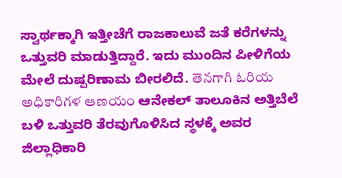ಸ್ವಾರ್ಥಕ್ಕಾಗಿ ಇತ್ತೀಚೆಗೆ ರಾಜಕಾಲುವೆ ಜತೆ ಕರೆಗಳನ್ನು ಒತ್ತುವರಿ ಮಾಡುತ್ತಿದ್ದಾರೆ. ಇದು ಮುಂದಿನ ಪೀಳಿಗೆಯ ಮೇಲೆ ದುಷ್ಪರಿಣಾಮ ಬೀರಲಿದೆ. తెనగాగి ఓరియ అధికారిగళ ఆణయం ಆನೇಕಲ್ ತಾಲೂಕಿನ ಅತ್ತಿಬೆಲೆ ಬಳಿ ಒತ್ತುವರಿ ತೆರವುಗೊಳಿಸಿದ ಸ್ಥಳಕ್ಕೆ ಅವರ ಜಿಲ್ಲಾಧಿಕಾರಿ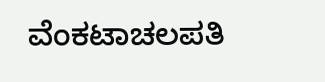ವೆಂಕಟಾಚಲಪತಿ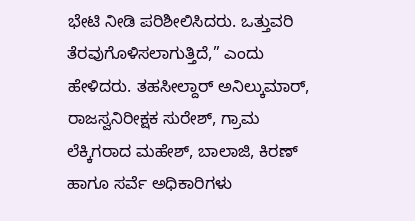ಭೇಟಿ ನೀಡಿ ಪರಿಶೀಲಿಸಿದರು. ಒತ್ತುವರಿ ತೆರವುಗೊಳಿಸಲಾಗುತ್ತಿದೆ,” ಎಂದು ಹೇಳಿದರು. ತಹಸೀಲ್ದಾರ್ ಅನಿಲ್ಕುಮಾರ್, ರಾಜಸ್ವನಿರೀಕ್ಷಕ ಸುರೇಶ್, ಗ್ರಾಮ ಲೆಕ್ಕಿಗರಾದ ಮಹೇಶ್, ಬಾಲಾಜಿ, ಕಿರಣ್ ಹಾಗೂ ಸರ್ವೆ ಅಧಿಕಾರಿಗಳು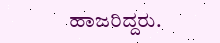ಹಾಜರಿದ್ದರು.